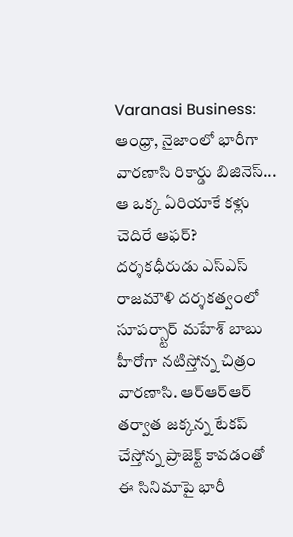Varanasi Business: ఆంధ్రా, నైజాంలో భారీగా వారణాసి రికార్డు బిజినెస్... ఆ ఒక్క ఏరియాకే కళ్లు చెదిరే ఆఫర్?
దర్శకధీరుడు ఎస్ఎస్ రాజమౌళి దర్శకత్వంలో సూపర్స్టార్ మహేశ్ బాబు హీరోగా నటిస్తోన్న చిత్రం వారణాసి. ఆర్ఆర్ఆర్ తర్వాత జక్కన్న టేకప్ చేస్తోన్న ప్రాజెక్ట్ కావడంతో ఈ సినిమాపై భారీ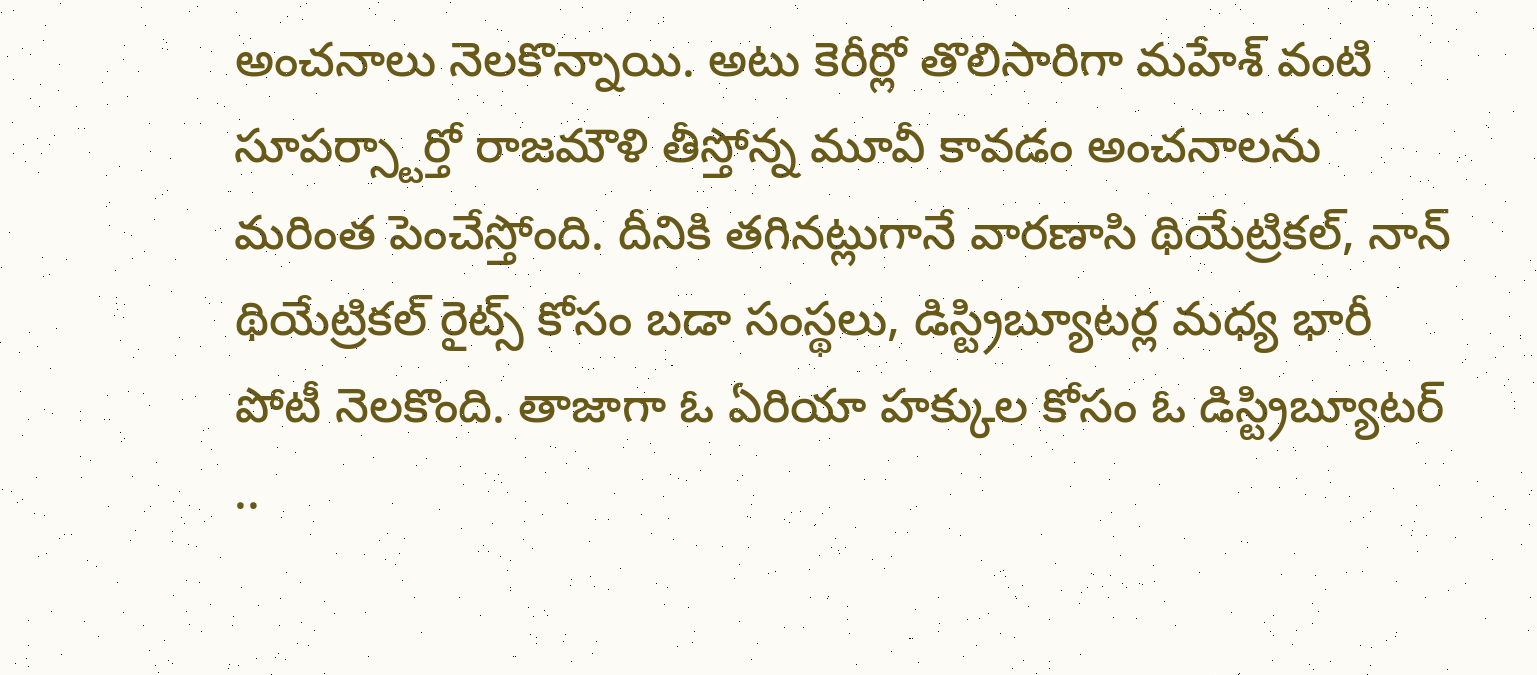అంచనాలు నెలకొన్నాయి. అటు కెరీర్లో తొలిసారిగా మహేశ్ వంటి సూపర్స్టార్తో రాజమౌళి తీస్తోన్న మూవీ కావడం అంచనాలను మరింత పెంచేస్తోంది. దీనికి తగినట్లుగానే వారణాసి థియేట్రికల్, నాన్ థియేట్రికల్ రైట్స్ కోసం బడా సంస్థలు, డిస్ట్రిబ్యూటర్ల మధ్య భారీ పోటీ నెలకొంది. తాజాగా ఓ ఏరియా హక్కుల కోసం ఓ డిస్ట్రిబ్యూటర్ ..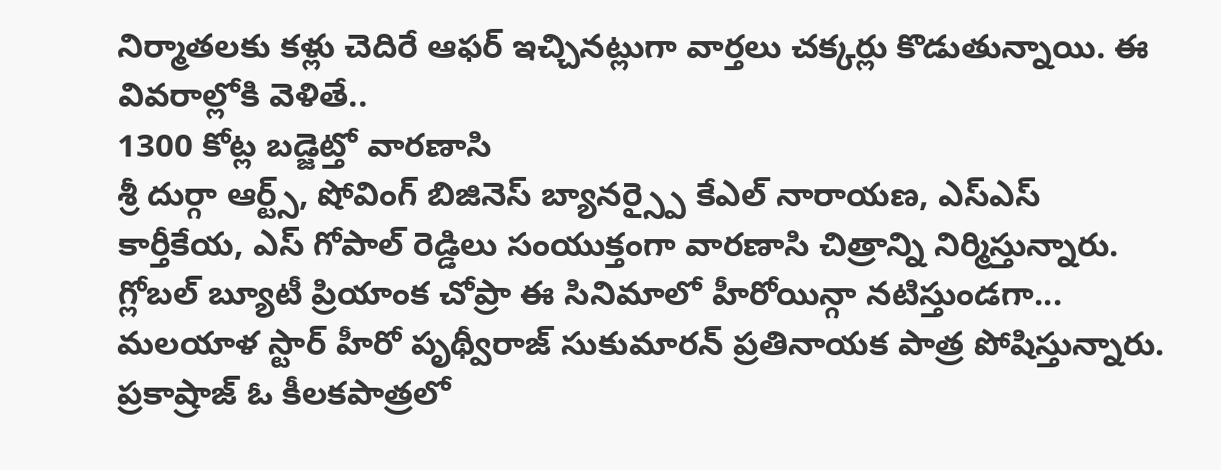నిర్మాతలకు కళ్లు చెదిరే ఆఫర్ ఇచ్చినట్లుగా వార్తలు చక్కర్లు కొడుతున్నాయి. ఈ వివరాల్లోకి వెళితే..
1300 కోట్ల బడ్జెట్తో వారణాసి
శ్రీ దుర్గా ఆర్ట్స్, షోవింగ్ బిజినెస్ బ్యానర్స్పై కేఎల్ నారాయణ, ఎస్ఎస్ కార్తీకేయ, ఎస్ గోపాల్ రెడ్డిలు సంయుక్తంగా వారణాసి చిత్రాన్ని నిర్మిస్తున్నారు. గ్లోబల్ బ్యూటీ ప్రియాంక చోప్రా ఈ సినిమాలో హీరోయిన్గా నటిస్తుండగా... మలయాళ స్టార్ హీరో పృథ్వీరాజ్ సుకుమారన్ ప్రతినాయక పాత్ర పోషిస్తున్నారు. ప్రకాష్రాజ్ ఓ కీలకపాత్రలో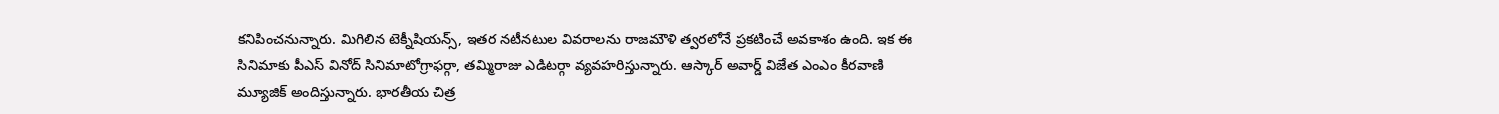కనిపించనున్నారు. మిగిలిన టెక్నీషియన్స్, ఇతర నటీనటుల వివరాలను రాజమౌళి త్వరలోనే ప్రకటించే అవకాశం ఉంది. ఇక ఈ సినిమాకు పీఎస్ వినోద్ సినిమాటోగ్రాఫర్గా, తమ్మిరాజు ఎడిటర్గా వ్యవహరిస్తున్నారు. ఆస్కార్ అవార్డ్ విజేత ఎంఎం కీరవాణి మ్యూజిక్ అందిస్తున్నారు. భారతీయ చిత్ర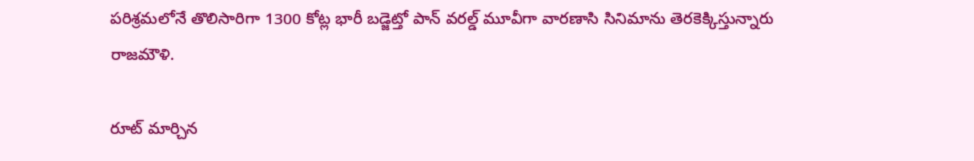పరిశ్రమలోనే తొలిసారిగా 1300 కోట్ల భారీ బడ్జెట్తో పాన్ వరల్డ్ మూవీగా వారణాసి సినిమాను తెరకెక్కిస్తున్నారు రాజమౌళి.

రూట్ మార్చిన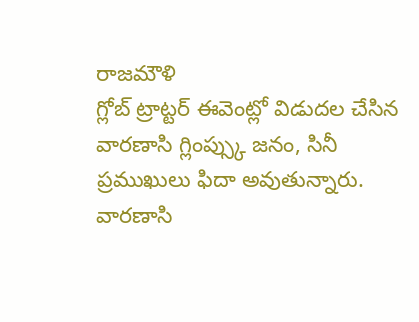రాజమౌళి
గ్లోబ్ ట్రాట్టర్ ఈవెంట్లో విడుదల చేసిన వారణాసి గ్లింప్స్కు జనం, సినీ ప్రముఖులు ఫిదా అవుతున్నారు. వారణాసి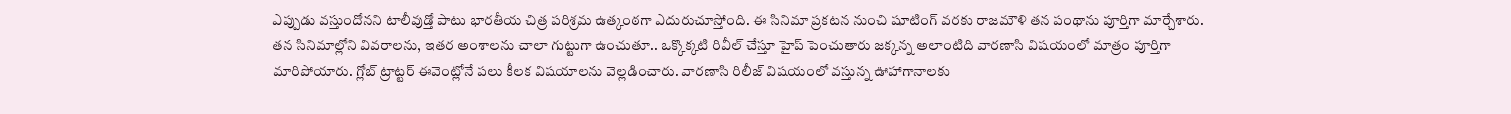ఎప్పుడు వస్తుందోనని టాలీవుడ్తో పాటు భారతీయ చిత్ర పరిశ్రమ ఉత్కంఠగా ఎదురుచూస్తోంది. ఈ సినిమా ప్రకటన నుంచి షూటింగ్ వరకు రాజమౌళి తన పంథాను పూర్తిగా మార్చేశారు. తన సినిమాల్లోని వివరాలను, ఇతర అంశాలను చాలా గుట్టుగా ఉంచుతూ.. ఒక్కొక్కటి రివీల్ చేస్తూ హైప్ పెంచుతారు జక్కన్న అలాంటిది వారణాసి విషయంలో మాత్రం పూర్తిగా మారిపోయారు. గ్లోబ్ ట్రాట్టర్ ఈవెంట్లోనే పలు కీలక విషయాలను వెల్లడించారు. వారణాసి రిలీజ్ విషయంలో వస్తున్న ఊహాగానాలకు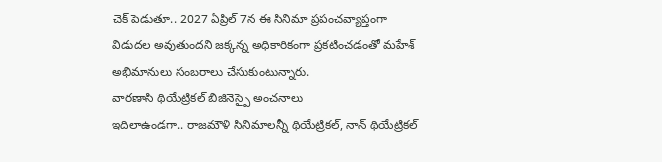చెక్ పెడుతూ.. 2027 ఏప్రిల్ 7న ఈ సినిమా ప్రపంచవ్యాప్తంగా విడుదల అవుతుందని జక్కన్న అధికారికంగా ప్రకటించడంతో మహేశ్ అభిమానులు సంబరాలు చేసుకుంటున్నారు.
వారణాసి థియేట్రికల్ బిజినెస్పై అంచనాలు
ఇదిలాఉండగా.. రాజమౌళి సినిమాలన్నీ థియేట్రికల్, నాన్ థియేట్రికల్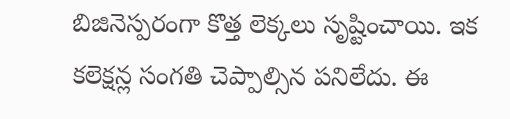బిజినెస్పరంగా కొత్త లెక్కలు సృష్టించాయి. ఇక కలెక్షన్ల సంగతి చెప్పాల్సిన పనిలేదు. ఈ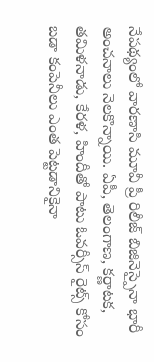నేపథ్యంలో వారణాసి మూవీ ప్రీ రిలీజ్ బిజినెస్పైనా భారీ అంచనాలు నెలకొన్నాయి. ఏపీ, తెలంగాణ, కర్ణాటక, తమిళనాడు, కేరళ, హిందీతో పాటు ఓవర్సీస్ రైట్స్ కోసం బడా కంపెనీలు ఎంత పెట్టడానికైనా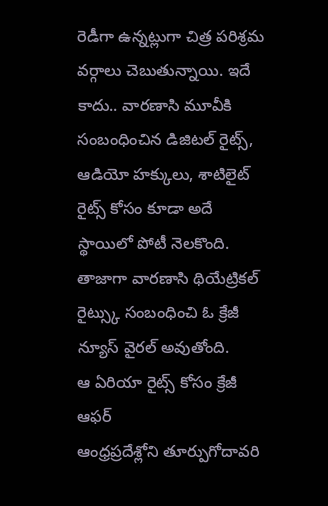రెడీగా ఉన్నట్లుగా చిత్ర పరిశ్రమ వర్గాలు చెబుతున్నాయి. ఇదే కాదు.. వారణాసి మూవీకి సంబంధించిన డిజిటల్ రైట్స్, ఆడియో హక్కులు, శాటిలైట్ రైట్స్ కోసం కూడా అదే స్థాయిలో పోటీ నెలకొంది. తాజాగా వారణాసి థియేట్రికల్ రైట్స్కు సంబంధించి ఓ క్రేజీ న్యూస్ వైరల్ అవుతోంది.
ఆ ఏరియా రైట్స్ కోసం క్రేజీ ఆఫర్
ఆంధ్రప్రదేశ్లోని తూర్పుగోదావరి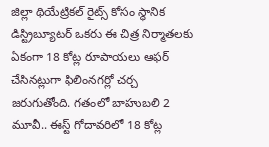జిల్లా థియేట్రికల్ రైట్స్ కోసం స్థానిక డిస్ట్రిబ్యూటర్ ఒకరు ఈ చిత్ర నిర్మాతలకు ఏకంగా 18 కోట్ల రూపాయలు ఆఫర్ చేసినట్లుగా ఫిలింనగర్లో చర్చ జరుగుతోంది. గతంలో బాహుబలి 2 మూవీ.. ఈస్ట్ గోదావరిలో 18 కోట్ల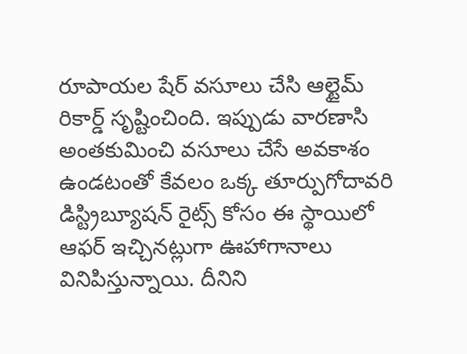రూపాయల షేర్ వసూలు చేసి ఆల్టైమ్ రికార్డ్ సృష్టించింది. ఇప్పుడు వారణాసి అంతకుమించి వసూలు చేసే అవకాశం ఉండటంతో కేవలం ఒక్క తూర్పుగోదావరి డిస్ట్రిబ్యూషన్ రైట్స్ కోసం ఈ స్థాయిలో ఆఫర్ ఇచ్చినట్లుగా ఊహాగానాలు వినిపిస్తున్నాయి. దీనిని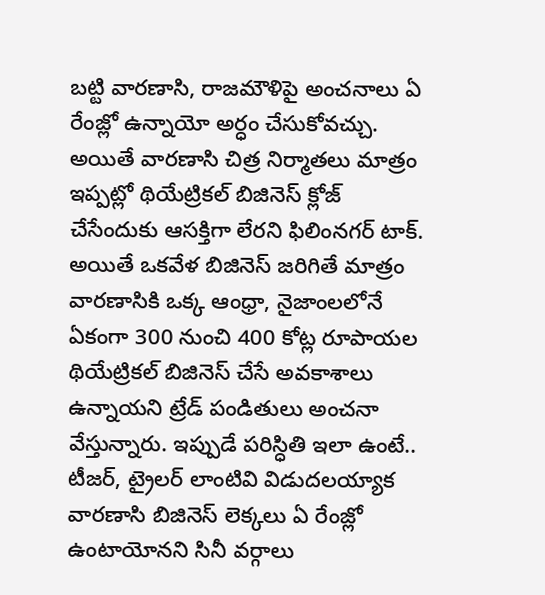బట్టి వారణాసి, రాజమౌళిపై అంచనాలు ఏ రేంజ్లో ఉన్నాయో అర్ధం చేసుకోవచ్చు. అయితే వారణాసి చిత్ర నిర్మాతలు మాత్రం ఇప్పట్లో థియేట్రికల్ బిజినెస్ క్లోజ్ చేసేందుకు ఆసక్తిగా లేరని ఫిలింనగర్ టాక్. అయితే ఒకవేళ బిజినెస్ జరిగితే మాత్రం వారణాసికి ఒక్క ఆంధ్రా, నైజాంలలోనే ఏకంగా 300 నుంచి 400 కోట్ల రూపాయల థియేట్రికల్ బిజినెస్ చేసే అవకాశాలు ఉన్నాయని ట్రేడ్ పండితులు అంచనా వేస్తున్నారు. ఇప్పుడే పరిస్ధితి ఇలా ఉంటే.. టీజర్, ట్రైలర్ లాంటివి విడుదలయ్యాక వారణాసి బిజినెస్ లెక్కలు ఏ రేంజ్లో ఉంటాయోనని సినీ వర్గాలు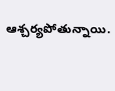ఆశ్చర్యపోతున్నాయి.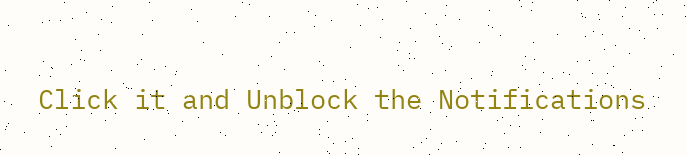Click it and Unblock the Notifications